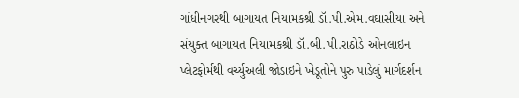ગાંધીનગરથી બાગાયત નિયામકશ્રી ડૉ.પી.એમ.વઘાસીયા અને સંયુક્ત બાગાયત નિયામકશ્રી ડૉ.બી.પી.રાઠોડે ઓનલાઇન પ્લેટફોર્મથી વર્ચ્યુઅલી જોડાઇને ખેડૂતોને પુરુ પાડેલું માર્ગદર્શન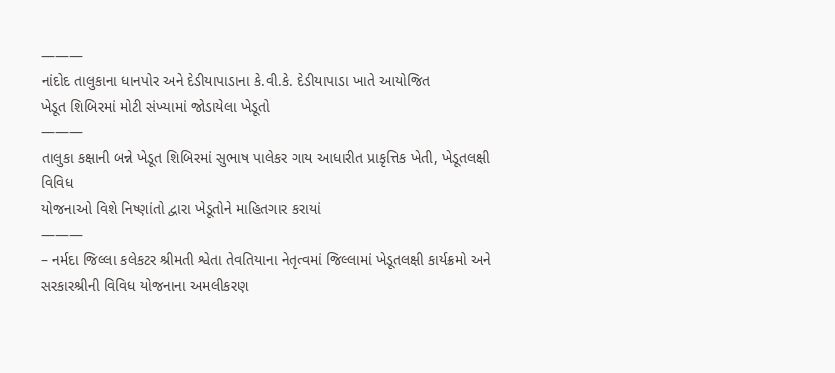———
નાંદોદ તાલુકાના ધાનપોર અને દેડીયાપાડાના કે.વી.કે. દેડીયાપાડા ખાતે આયોજિત
ખેડૂત શિબિરમાં મોટી સંખ્યામાં જોડાયેલા ખેડૂતો
———
તાલુકા કક્ષાની બન્ને ખેડૂત શિબિરમાં સુભાષ પાલેકર ગાય આધારીત પ્રાકૃત્તિક ખેતી, ખેડૂતલક્ષી વિવિધ
યોજનાઓ વિશે નિષ્ણાંતો દ્વારા ખેડૂતોને માહિતગાર કરાયાં
———
– નર્મદા જિલ્લા કલેકટર શ્રીમતી શ્વેતા તેવતિયાના નેતૃત્વમાં જિલ્લામાં ખેડૂતલક્ષી કાર્યક્રમો અને સરકારશ્રીની વિવિધ યોજનાના અમલીકરણ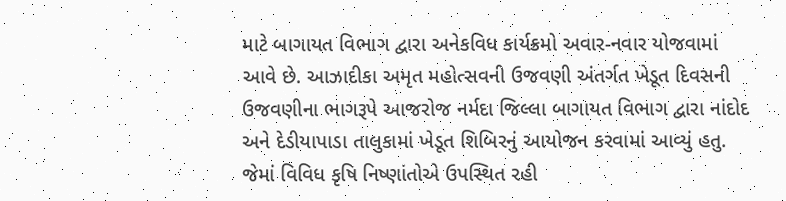માટે બાગાયત વિભાગ દ્વારા અનેકવિધ કાર્યક્રમો અવાર-નવાર યોજવામાં આવે છે. આઝાદીકા અમૃત મહોત્સવની ઉજવણી અંતર્ગત ખેડૂત દિવસની ઉજવણીના ભાગરૂપે આજરોજ નર્મદા જિલ્લા બાગાયત વિભાગ દ્વારા નાંદોદ અને દેડીયાપાડા તાલુકામાં ખેડૂત શિબિરનું આયોજન કરવામાં આવ્યું હતુ. જેમાં વિવિધ કૃષિ નિષ્ણાંતોએ ઉપસ્થિત રહી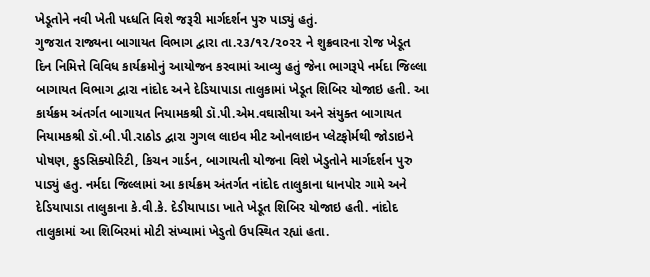ખેડૂતોને નવી ખેતી પધ્ધતિ વિશે જરૂરી માર્ગદર્શન પુરુ પાડ્યું હતું.
ગુજરાત રાજ્યના બાગાયત વિભાગ દ્વારા તા.૨૩/૧૨/૨૦૨૨ ને શુક્રવારના રોજ ખેડૂત દિન નિમિત્તે વિવિધ કાર્યક્રમોનું આયોજન કરવામાં આવ્યુ હતું જેના ભાગરૂપે નર્મદા જિલ્લા બાગાયત વિભાગ દ્વારા નાંદોદ અને દેડિયાપાડા તાલુકામાં ખેડૂત શિબિર યોજાઇ હતી. આ કાર્યક્રમ અંતર્ગત બાગાયત નિયામકશ્રી ડૉ.પી.એમ.વઘાસીયા અને સંયુક્ત બાગાયત નિયામકશ્રી ડૉ.બી.પી.રાઠોડ દ્વારા ગુગલ લાઇવ મીટ ઓનલાઇન પ્લેટફોર્મથી જોડાઇને પોષણ, ફુડસિક્યોરિટી, કિચન ગાર્ડન, બાગાયતી યોજના વિશે ખેડુતોને માર્ગદર્શન પુરુ પાડ્યું હતુ. નર્મદા જિલ્લામાં આ કાર્યક્રમ અંતર્ગત નાંદોદ તાલુકાના ધાનપોર ગામે અને દેડિયાપાડા તાલુકાના કે.વી.કે. દેડીયાપાડા ખાતે ખેડૂત શિબિર યોજાઇ હતી. નાંદોદ તાલુકામાં આ શિબિરમાં મોટી સંખ્યામાં ખેડુતો ઉપસ્થિત રહ્યાં હતા.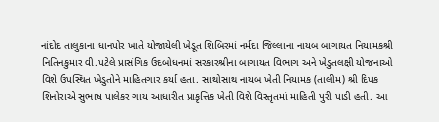નાંદોદ તાલુકાના ધાનપોર ખાતે યોજાયેલી ખેડૂત શિબિરમાં નર્મદા જિલ્લાના નાયબ બાગાયત નિયામકશ્રી નિતિનકુમાર વી.પટેલે પ્રાસંગિક ઉદબોધનમાં સરકારશ્રીના બાગાયત વિભાગ અને ખેડુતલક્ષી યોજનાઓ વિશે ઉપસ્થિત ખેડુતોને માહિતગાર કર્યા હતા. સાથોસાથ નાયબ ખેતી નિયામક (તાલીમ) શ્રી દિપક શિનોરાએ સુભાષ પાલેકર ગાય આધારીત પ્રાકૃત્તિક ખેતી વિશે વિસ્તૃતમાં માહિતી પુરી પાડી હતી. આ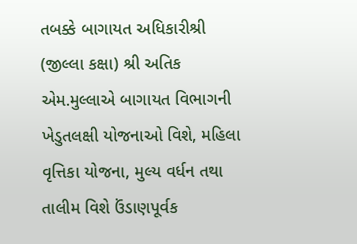તબક્કે બાગાયત અધિકારીશ્રી (જીલ્લા કક્ષા) શ્રી અતિક એમ.મુલ્લાએ બાગાયત વિભાગની ખેડુતલક્ષી યોજનાઓ વિશે, મહિલા વૃત્તિકા યોજના, મુલ્ય વર્ધન તથા તાલીમ વિશે ઉંડાણપૂર્વક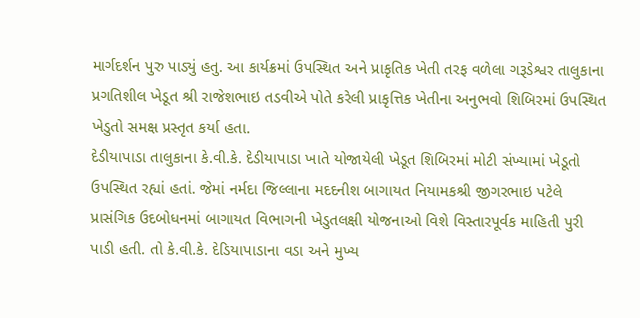માર્ગદર્શન પુરુ પાડ્યું હતુ. આ કાર્યક્રમાં ઉપસ્થિત અને પ્રાકૃતિક ખેતી તરફ વળેલા ગરૂડેશ્વર તાલુકાના પ્રગતિશીલ ખેડૂત શ્રી રાજેશભાઇ તડવીએ પોતે કરેલી પ્રાકૃત્તિક ખેતીના અનુભવો શિબિરમાં ઉપસ્થિત ખેડુતો સમક્ષ પ્રસ્તૃત કર્યા હતા.
દેડીયાપાડા તાલુકાના કે.વી.કે. દેડીયાપાડા ખાતે યોજાયેલી ખેડૂત શિબિરમાં મોટી સંખ્યામાં ખેડૂતો ઉપસ્થિત રહ્યાં હતાં. જેમાં નર્મદા જિલ્લાના મદદનીશ બાગાયત નિયામકશ્રી જીગરભાઇ પટેલે પ્રાસંગિક ઉદબોધનમાં બાગાયત વિભાગની ખેડુતલક્ષી યોજનાઓ વિશે વિસ્તારપૂર્વક માહિતી પુરી પાડી હતી. તો કે.વી.કે. દેડિયાપાડાના વડા અને મુખ્ય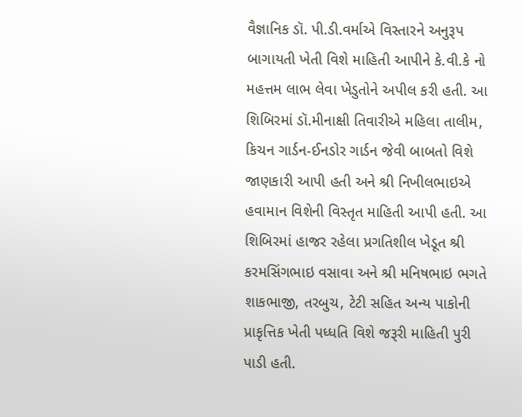વૈજ્ઞાનિક ડૉ. પી.ડી.વર્માએ વિસ્તારને અનુરૂપ બાગાયતી ખેતી વિશે માહિતી આપીને કે.વી.કે નો મહત્તમ લાભ લેવા ખેડુતોને અપીલ કરી હતી. આ શિબિરમાં ડૉ.મીનાક્ષી તિવારીએ મહિલા તાલીમ, કિચન ગાર્ડન-ઈનડોર ગાર્ડન જેવી બાબતો વિશે જાણકારી આપી હતી અને શ્રી નિખીલભાઇએ હવામાન વિશેની વિસ્તૃત માહિતી આપી હતી. આ શિબિરમાં હાજર રહેલા પ્રગતિશીલ ખેડૂત શ્રી કરમસિંગભાઇ વસાવા અને શ્રી મનિષભાઇ ભગતે શાકભાજી, તરબુચ, ટેટી સહિત અન્ય પાકોની પ્રાકૃત્તિક ખેતી પધ્ધતિ વિશે જરૂરી માહિતી પુરી પાડી હતી.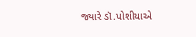જ્યારે ડૉ.પોશીયાએ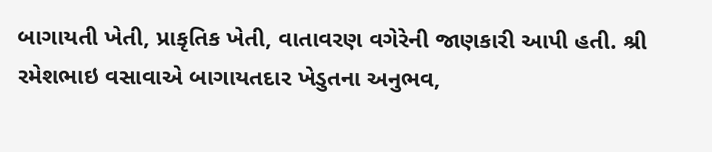બાગાયતી ખેતી, પ્રાકૃતિક ખેતી, વાતાવરણ વગેરેની જાણકારી આપી હતી. શ્રી રમેશભાઇ વસાવાએ બાગાયતદાર ખેડુતના અનુભવ,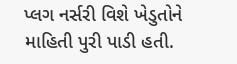પ્લગ નર્સરી વિશે ખેડુતોને માહિતી પુરી પાડી હતી.